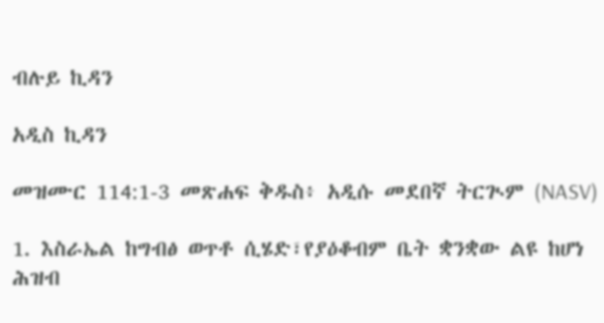ብሉይ ኪዳን

አዲስ ኪዳን

መዝሙር 114:1-3 መጽሐፍ ቅዱስ፥ አዲሱ መደበኛ ትርጒም (NASV)

1. እስራኤል ከግብፅ ወጥቶ ሲሄድ፣የያዕቆብም ቤት ቋንቋው ልዩ ከሆነ ሕዝብ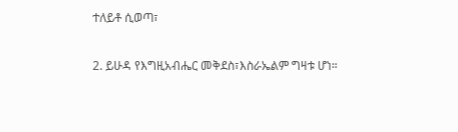ተለይቶ ሲወጣ፣

2. ይሁዳ የእግዚአብሔር መቅደስ፣እስራኤልም ግዛቱ ሆነ።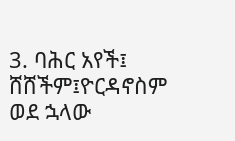3. ባሕር አየች፤ ሸሸችም፤ዮርዳኖስም ወደ ኋላው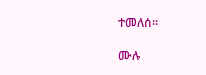ተመለሰ።

ሙሉ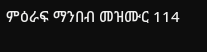ምዕራፍ ማንበብ መዝሙር 114